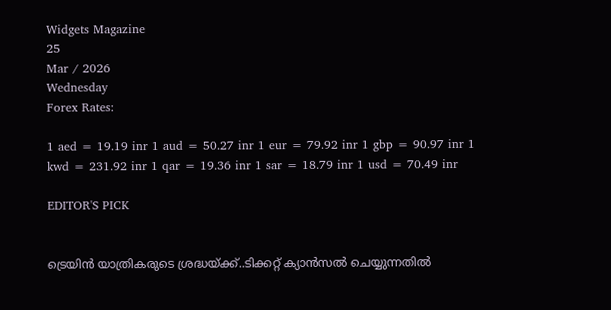Widgets Magazine
25
Mar / 2026
Wednesday
Forex Rates:

1 aed = 19.19 inr 1 aud = 50.27 inr 1 eur = 79.92 inr 1 gbp = 90.97 inr 1 kwd = 231.92 inr 1 qar = 19.36 inr 1 sar = 18.79 inr 1 usd = 70.49 inr

EDITOR'S PICK


ട്രെയിൻ യാത്രികരുടെ ശ്രദ്ധയ്ക്ക്..ടിക്കറ്റ് ക്യാൻസൽ ചെയ്യുന്നതിൽ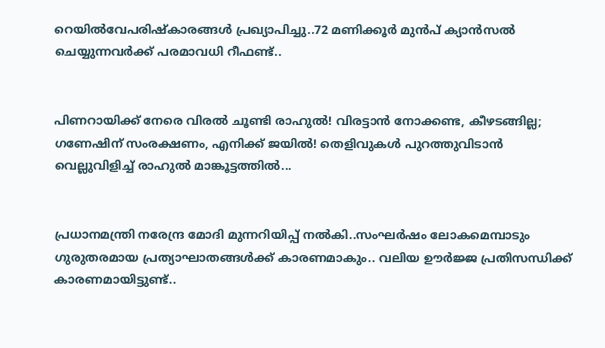റെയിൽവേപരിഷ്കാരങ്ങൾ പ്രഖ്യാപിച്ചു..72 മണിക്കൂർ മുൻപ് ക്യാൻസൽ ചെയ്യുന്നവർക്ക് പരമാവധി റീഫണ്ട്..


പിണറായിക്ക് നേരെ വിരൽ ചൂണ്ടി രാഹുൽ! വിരട്ടാൻ നോക്കണ്ട, കീഴടങ്ങില്ല; ഗണേഷിന് സംരക്ഷണം, എനിക്ക് ജയിൽ! തെളിവുകൾ പുറത്തുവിടാൻ വെല്ലുവിളിച്ച് രാഹുൽ മാങ്കൂട്ടത്തിൽ...


പ്രധാനമന്ത്രി നരേന്ദ്ര മോദി മുന്നറിയിപ്പ് നൽകി..സംഘർഷം ലോകമെമ്പാടും ഗുരുതരമായ പ്രത്യാഘാതങ്ങൾക്ക് കാരണമാകും.. വലിയ ഊർജ്ജ പ്രതിസന്ധിക്ക് കാരണമായിട്ടുണ്ട്..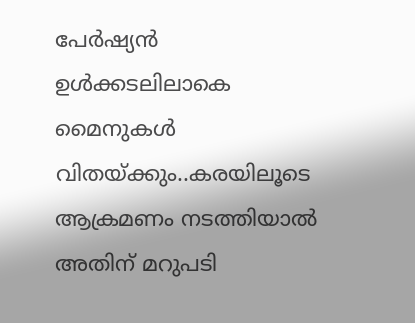പേർഷ്യൻ ഉൾക്കടലിലാകെ മൈനുകൾ വിതയ്ക്കും..കരയിലൂടെ ആക്രമണം നടത്തിയാൽ അതിന് മറുപടി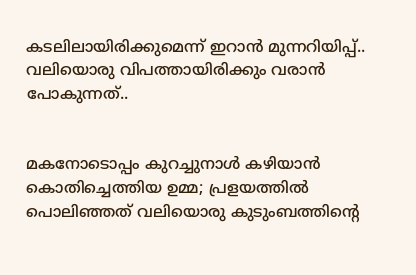കടലിലായിരിക്കുമെന്ന് ഇറാൻ മുന്നറിയിപ്പ്.. വലിയൊരു വിപത്തായിരിക്കും വരാൻ പോകുന്നത്..


മകനോടൊപ്പം കുറച്ചുനാൾ കഴിയാൻ കൊതിച്ചെത്തിയ ഉമ്മ; പ്രളയത്തിൽ പൊലിഞ്ഞത് വലിയൊരു കുടുംബത്തിന്റെ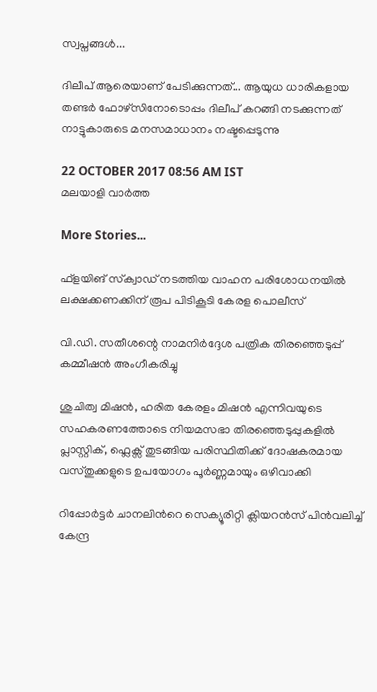സ്വപ്നങ്ങൾ...

ദിലീപ് ആരെയാണ് പേടിക്കുന്നത്... ആയുധ ധാരികളായ തണ്ടര്‍ ഫോഴ്‌സിനോടൊപ്പം ദിലീപ് കറങ്ങി നടക്കുന്നത് നാട്ടുകാരുടെ മനസമാധാനം നഷ്ടപ്പെടുന്നു

22 OCTOBER 2017 08:56 AM IST
മലയാളി വാര്‍ത്ത

More Stories...

ഫ്‌ളയിങ് സ്‌ക്വാഡ് നടത്തിയ വാഹന പരിശോധനയില്‍ ലക്ഷക്കണക്കിന് രൂപ പിടികൂടി കേരള പൊലീസ്

വി.ഡി. സതീശന്റെ നാമനിര്‍ദ്ദേശ പത്രിക തിരഞ്ഞെടുപ്പ് കമ്മീഷന്‍ അംഗീകരിച്ചു

ശുചിത്വ മിഷൻ, ഹരിത കേരളം മിഷൻ എന്നിവയുടെ സഹകരണത്തോടെ നിയമസഭാ തിരഞ്ഞെടുപ്പുകളിൽ പ്ലാസ്റ്റിക്, ഫ്ലെക്സ് തുടങ്ങിയ പരിസ്ഥിതിക്ക് ദോഷകരമായ വസ്തുക്കളുടെ ഉപയോഗം പൂർണ്ണമായും ഒഴിവാക്കി

റിപ്പോർട്ടർ ചാനലിന്‍റെ സെക്യൂരിറ്റി ക്ലിയറൻസ് പിൻവലിച്ച് കേന്ദ്ര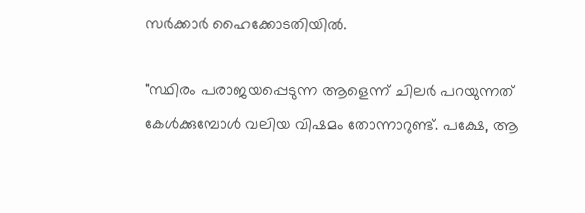സർക്കാർ ഹൈക്കോടതിയിൽ.

"സ്ഥിരം പരാജയപ്പെടുന്ന ആളെന്ന് ചിലർ പറയുന്നത് കേൾക്കുമ്പോൾ വലിയ വിഷമം തോന്നാറുണ്ട്. പക്ഷേ, ആ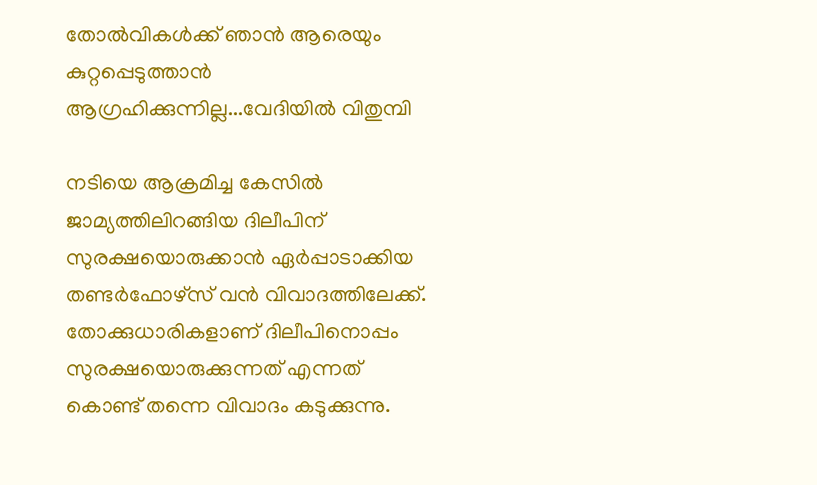തോൽവികൾക്ക് ഞാൻ ആരെയും കുറ്റപ്പെടുത്താൻ ആഗ്രഹിക്കുന്നില്ല...വേദിയിൽ വിതുമ്പി

നടിയെ ആക്രമിച്ച കേസില്‍ ജാമ്യത്തിലിറങ്ങിയ ദിലീപിന് സുരക്ഷയൊരുക്കാന്‍ ഏര്‍പ്പാടാക്കിയ തണ്ടര്‍ഫോഴ്‌സ് വന്‍ വിവാദത്തിലേക്ക്. തോക്കുധാരികളാണ് ദിലീപിനൊപ്പം സുരക്ഷയൊരുക്കുന്നത് എന്നത് കൊണ്ട് തന്നെ വിവാദം കടുക്കുന്നു.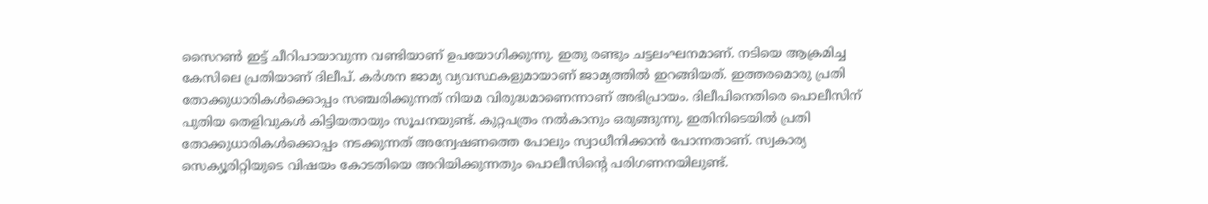സൈറണ്‍ ഇട്ട് ചീറിപായാവുന്ന വണ്ടിയാണ് ഉപയോഗിക്കുന്നു. ഇതു രണ്ടും ചട്ടലംഘനമാണ്. നടിയെ ആക്രമിച്ച കേസിലെ പ്രതിയാണ് ദിലീപ്. കര്‍ശന ജാമ്യ വ്യവസ്ഥകളുമായാണ് ജാമ്യത്തില്‍ ഇറങ്ങിയത്. ഇത്തരമൊരു പ്രതി തോക്കുധാരികള്‍ക്കൊപ്പം സഞ്ചരിക്കുന്നത് നിയമ വിരുദ്ധമാണെന്നാണ് അഭിപ്രായം. ദിലീപിനെതിരെ പൊലീസിന് പുതിയ തെളിവുകള്‍ കിട്ടിയതായും സൂചനയുണ്ട്. കുറ്റപത്രം നല്‍കാനും ഒരുങ്ങുന്നു. ഇതിനിടെയില്‍ പ്രതി തോക്കുധാരികള്‍ക്കൊപ്പം നടക്കുന്നത് അന്വേഷണത്തെ പോലും സ്വാധീനിക്കാന്‍ പോന്നതാണ്. സ്വകാര്യ സെക്യൂരിറ്റിയുടെ വിഷയം കോടതിയെ അറിയിക്കുന്നതും പൊലീസിന്റെ പരിഗണനയിലുണ്ട്.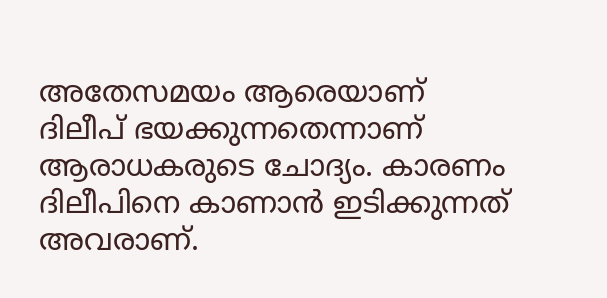അതേസമയം ആരെയാണ് ദിലീപ് ഭയക്കുന്നതെന്നാണ് ആരാധകരുടെ ചോദ്യം. കാരണം ദിലീപിനെ കാണാന്‍ ഇടിക്കുന്നത് അവരാണ്.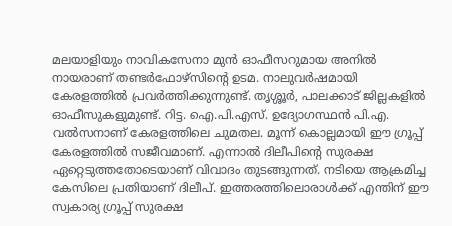മലയാളിയും നാവികസേനാ മുന്‍ ഓഫീസറുമായ അനില്‍ നായരാണ് തണ്ടര്‍ഫോഴ്‌സിന്റെ ഉടമ. നാലുവര്‍ഷമായി കേരളത്തില്‍ പ്രവര്‍ത്തിക്കുന്നുണ്ട്. തൃശ്ശൂര്‍, പാലക്കാട് ജില്ലകളില്‍ ഓഫീസുകളുമുണ്ട്. റിട്ട. ഐ.പി.എസ്. ഉദ്യോഗസ്ഥന്‍ പി.എ. വല്‍സനാണ് കേരളത്തിലെ ചുമതല. മൂന്ന് കൊല്ലമായി ഈ ഗ്രൂപ്പ് കേരളത്തില്‍ സജീവമാണ്. എന്നാല്‍ ദിലീപിന്റെ സുരക്ഷ ഏറ്റെടുത്തതോടെയാണ് വിവാദം തുടങ്ങുന്നത്. നടിയെ ആക്രമിച്ച കേസിലെ പ്രതിയാണ് ദിലീപ്. ഇത്തരത്തിലൊരാള്‍ക്ക് എന്തിന് ഈ സ്വകാര്യ ഗ്രൂപ്പ് സുരക്ഷ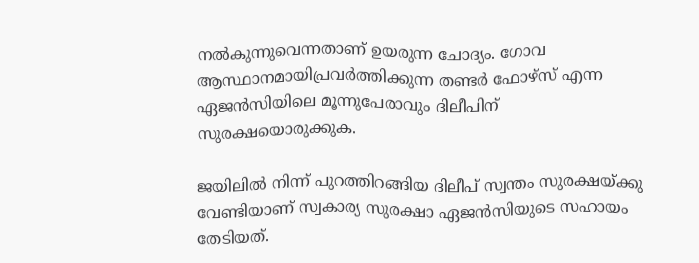നല്‍കുന്നുവെന്നതാണ് ഉയരുന്ന ചോദ്യം. ഗോവ ആസ്ഥാനമായിപ്രവര്‍ത്തിക്കുന്ന തണ്ടര്‍ ഫോഴ്‌സ് എന്ന ഏജന്‍സിയിലെ മൂന്നുപേരാവും ദിലീപിന് സുരക്ഷയൊരുക്കുക.

ജയിലില്‍ നിന്ന് പുറത്തിറങ്ങിയ ദിലീപ് സ്വന്തം സുരക്ഷയ്ക്കു വേണ്ടിയാണ് സ്വകാര്യ സുരക്ഷാ ഏജന്‍സിയുടെ സഹായം തേടിയത്.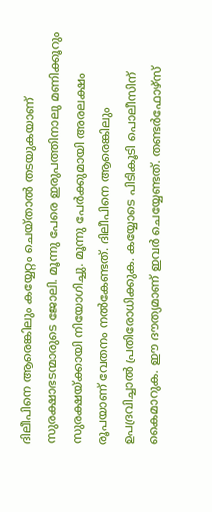ദിലീപിനെ ആരെങ്കിലും കയ്യേറ്റം ചെയ്താല്‍ തടയുകയാണ് സുരക്ഷാഭടന്മാരുടെ ജോലി. മൂന്നു പേരെ ഇരുപത്തിനാലു മണിക്കൂറും സുരക്ഷയ്ക്കായി നിയോഗിച്ചു. മൂന്നു പേര്‍ക്കുമായി അരലക്ഷം രൂപയാണ് വേതനം നല്‍കേണ്ടത്. ദിലീപിനെ ആരെങ്കിലും ഉപദ്രവിച്ചാല്‍ പ്രതിരോധിക്കുക. കയ്യോടെ പിടികൂടി പൊലീസിന് കൈമാറുക. ഈ ദൗത്യമാണ് ഇവര്‍ ചെയ്യേണ്ടത്. തണ്ടര്‍ഫോഴ്‌സ്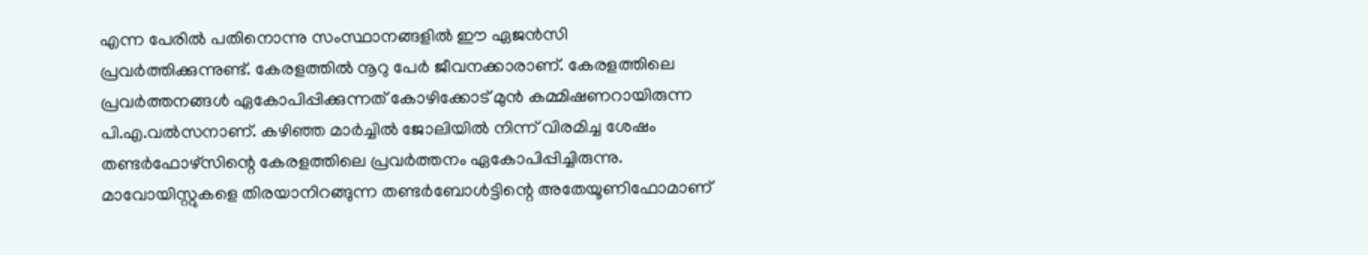എന്ന പേരില്‍ പതിനൊന്നു സംസ്ഥാനങ്ങളില്‍ ഈ ഏജന്‍സി പ്രവര്‍ത്തിക്കുന്നുണ്ട്. കേരളത്തില്‍ നൂറു പേര്‍ ജീവനക്കാരാണ്. കേരളത്തിലെ പ്രവര്‍ത്തനങ്ങള്‍ ഏകോപിപ്പിക്കുന്നത് കോഴിക്കോട് മുന്‍ കമ്മിഷണറായിരുന്ന പി.എ.വല്‍സനാണ്. കഴിഞ്ഞ മാര്‍ച്ചില്‍ ജോലിയില്‍ നിന്ന് വിരമിച്ച ശേഷം തണ്ടര്‍ഫോഴ്‌സിന്റെ കേരളത്തിലെ പ്രവര്‍ത്തനം ഏകോപിപ്പിച്ചിരുന്നു. മാവോയിസ്റ്റുകളെ തിരയാനിറങ്ങുന്ന തണ്ടര്‍ബോള്‍ട്ടിന്റെ അതേയൂണിഫോമാണ്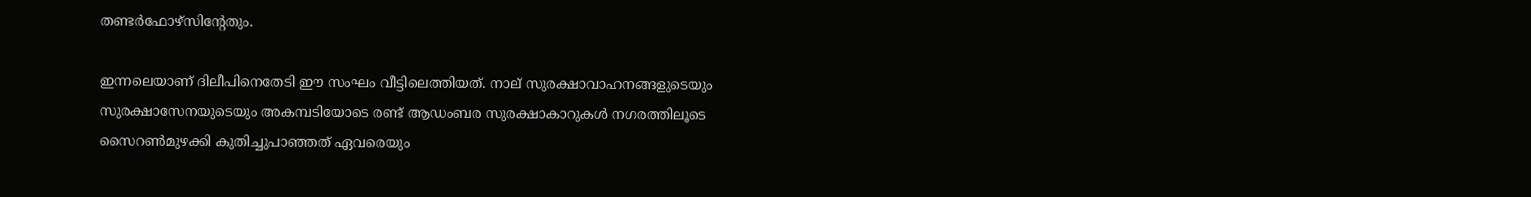തണ്ടര്‍ഫോഴ്‌സിന്റേതും.

ഇന്നലെയാണ് ദിലീപിനെതേടി ഈ സംഘം വീട്ടിലെത്തിയത്. നാല് സുരക്ഷാവാഹനങ്ങളുടെയും സുരക്ഷാസേനയുടെയും അകമ്പടിയോടെ രണ്ട് ആഡംബര സുരക്ഷാകാറുകള്‍ നഗരത്തിലൂടെ സൈറണ്‍മുഴക്കി കുതിച്ചുപാഞ്ഞത് ഏവരെയും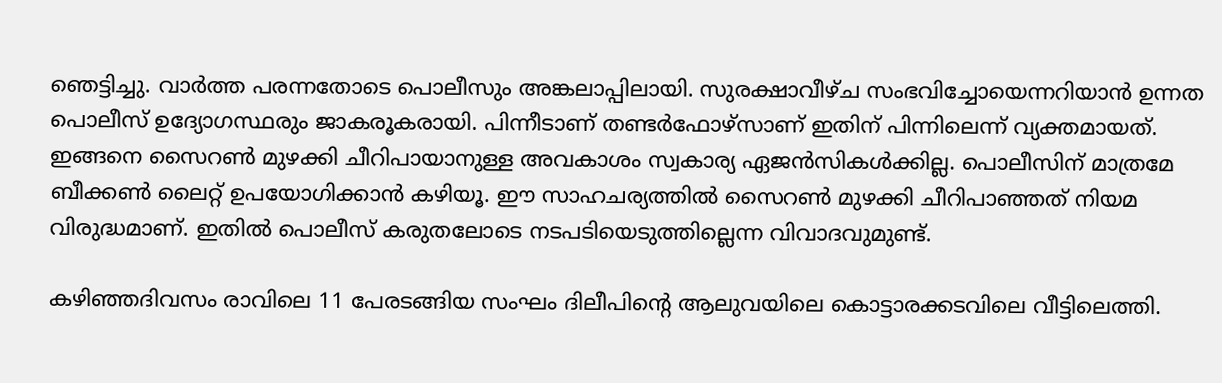ഞെട്ടിച്ചു. വാര്‍ത്ത പരന്നതോടെ പൊലീസും അങ്കലാപ്പിലായി. സുരക്ഷാവീഴ്ച സംഭവിച്ചോയെന്നറിയാന്‍ ഉന്നത പൊലീസ് ഉദ്യോഗസ്ഥരും ജാകരൂകരായി. പിന്നീടാണ് തണ്ടര്‍ഫോഴ്‌സാണ് ഇതിന് പിന്നിലെന്ന് വ്യക്തമായത്. ഇങ്ങനെ സൈറണ്‍ മുഴക്കി ചീറിപായാനുള്ള അവകാശം സ്വകാര്യ ഏജന്‍സികള്‍ക്കില്ല. പൊലീസിന് മാത്രമേ ബീക്കണ്‍ ലൈറ്റ് ഉപയോഗിക്കാന്‍ കഴിയൂ. ഈ സാഹചര്യത്തില്‍ സൈറണ്‍ മുഴക്കി ചീറിപാഞ്ഞത് നിയമ വിരുദ്ധമാണ്. ഇതില്‍ പൊലീസ് കരുതലോടെ നടപടിയെടുത്തില്ലെന്ന വിവാദവുമുണ്ട്.

കഴിഞ്ഞദിവസം രാവിലെ 11 പേരടങ്ങിയ സംഘം ദിലീപിന്റെ ആലുവയിലെ കൊട്ടാരക്കടവിലെ വീട്ടിലെത്തി.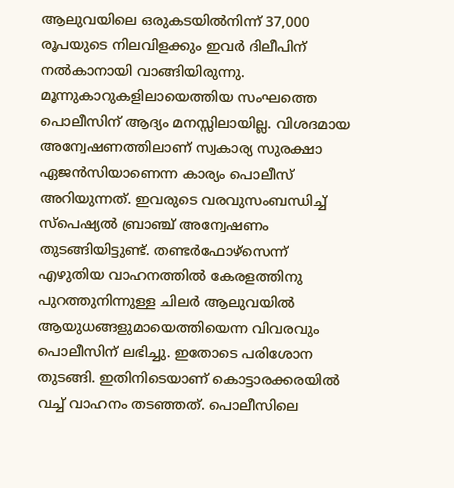ആലുവയിലെ ഒരുകടയില്‍നിന്ന് 37,000 രൂപയുടെ നിലവിളക്കും ഇവര്‍ ദിലീപിന് നല്‍കാനായി വാങ്ങിയിരുന്നു. മൂന്നുകാറുകളിലായെത്തിയ സംഘത്തെ പൊലീസിന് ആദ്യം മനസ്സിലായില്ല. വിശദമായ അന്വേഷണത്തിലാണ് സ്വകാര്യ സുരക്ഷാ ഏജന്‍സിയാണെന്ന കാര്യം പൊലീസ് അറിയുന്നത്. ഇവരുടെ വരവുസംബന്ധിച്ച് സ്‌പെഷ്യല്‍ ബ്രാഞ്ച് അന്വേഷണം തുടങ്ങിയിട്ടുണ്ട്. തണ്ടര്‍ഫോഴ്‌സെന്ന് എഴുതിയ വാഹനത്തില്‍ കേരളത്തിനു പുറത്തുനിന്നുള്ള ചിലര്‍ ആലുവയില്‍ ആയുധങ്ങളുമായെത്തിയെന്ന വിവരവും പൊലീസിന് ലഭിച്ചു. ഇതോടെ പരിശോന തുടങ്ങി. ഇതിനിടെയാണ് കൊട്ടാരക്കരയില്‍ വച്ച് വാഹനം തടഞ്ഞത്. പൊലീസിലെ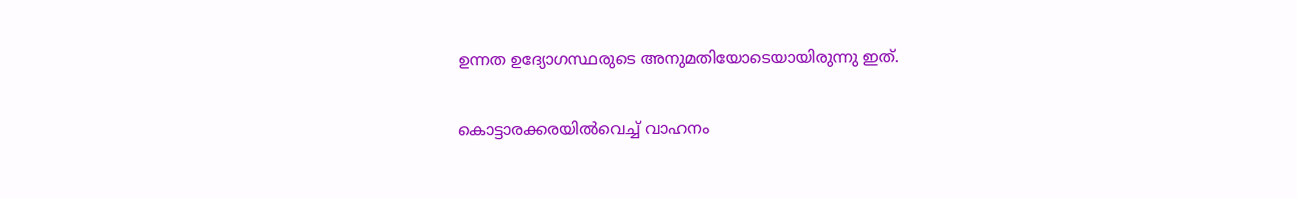ഉന്നത ഉദ്യോഗസ്ഥരുടെ അനുമതിയോടെയായിരുന്നു ഇത്.

കൊട്ടാരക്കരയില്‍വെച്ച് വാഹനം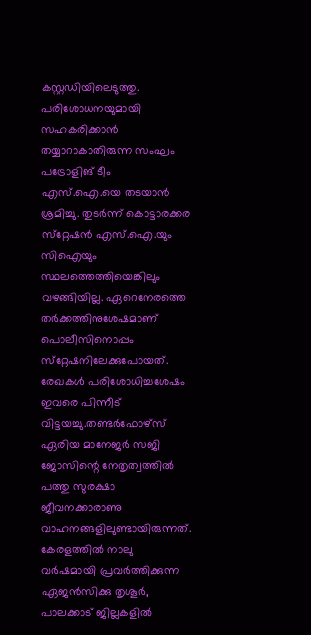കസ്റ്റഡിയിലെടുത്തു. പരിശോധനയുമായി സഹകരിക്കാന്‍ തയ്യാറാകാതിരുന്ന സംഘം പട്രോളിങ് ടീം എസ്.ഐ.യെ തടയാന്‍ ശ്രമിച്ചു. തുടര്‍ന്ന് കൊട്ടാരക്കര സ്‌റ്റേഷന്‍ എസ്.ഐ.യും സിഐയും സ്ഥലത്തെത്തിയെങ്കിലും വഴങ്ങിയില്ല. ഏറെനേരത്തെ തര്‍ക്കത്തിനുശേഷമാണ് പൊലീസിനൊപ്പം സ്‌റ്റേഷനിലേക്കുപോയത്. രേഖകള്‍ പരിശോധിച്ചശേഷം ഇവരെ പിന്നീട് വിട്ടയച്ചു.തണ്ടര്‍ഫോഴ്‌സ് ഏരിയ മാനേജര്‍ സജി ജോസിന്റെ നേതൃത്വത്തില്‍ പത്തു സുരക്ഷാ ജീവനക്കാരാണു വാഹനങ്ങളിലുണ്ടായിരുന്നത്. കേരളത്തില്‍ നാലു വര്‍ഷമായി പ്രവര്‍ത്തിക്കുന്ന ഏജന്‍സിക്കു തൃശൂര്‍, പാലക്കാട് ജില്ലകളില്‍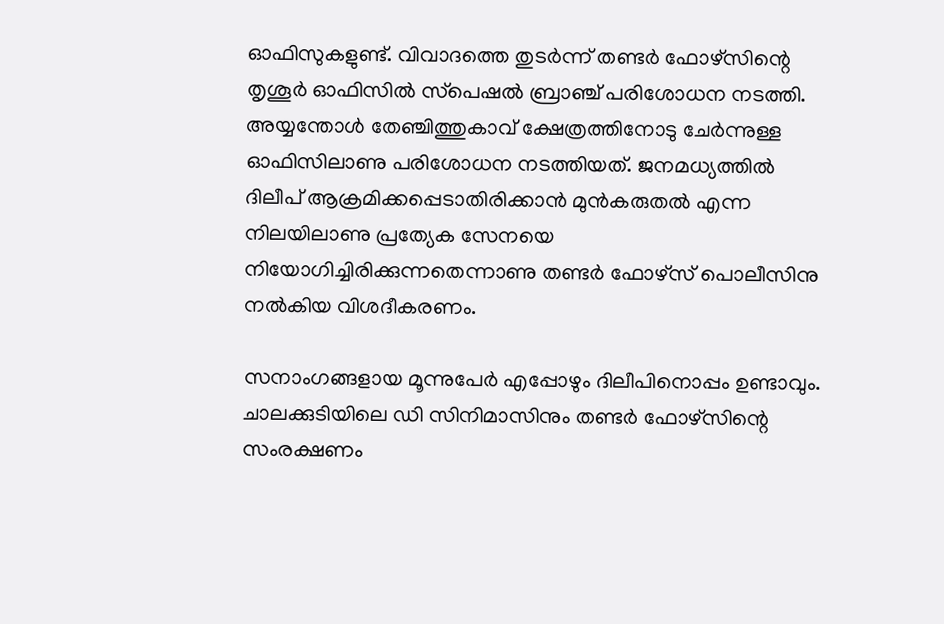ഓഫിസുകളുണ്ട്. വിവാദത്തെ തുടര്‍ന്ന് തണ്ടര്‍ ഫോഴ്‌സിന്റെ തൃശൂര്‍ ഓഫിസില്‍ സ്‌പെഷല്‍ ബ്രാഞ്ച് പരിശോധന നടത്തി. അയ്യന്തോള്‍ തേഞ്ചിത്തുകാവ് ക്ഷേത്രത്തിനോടു ചേര്‍ന്നുള്ള ഓഫിസിലാണു പരിശോധന നടത്തിയത്. ജനമധ്യത്തില്‍ ദിലീപ് ആക്രമിക്കപ്പെടാതിരിക്കാന്‍ മുന്‍കരുതല്‍ എന്ന നിലയിലാണു പ്രത്യേക സേനയെ നിയോഗിച്ചിരിക്കുന്നതെന്നാണു തണ്ടര്‍ ഫോഴ്‌സ് പൊലീസിനു നല്‍കിയ വിശദീകരണം.

സനാംഗങ്ങളായ മൂന്നുപേര്‍ എപ്പോഴും ദിലീപിനൊപ്പം ഉണ്ടാവും. ചാലക്കുടിയിലെ ഡി സിനിമാസിനും തണ്ടര്‍ ഫോഴ്‌സിന്റെ സംരക്ഷണം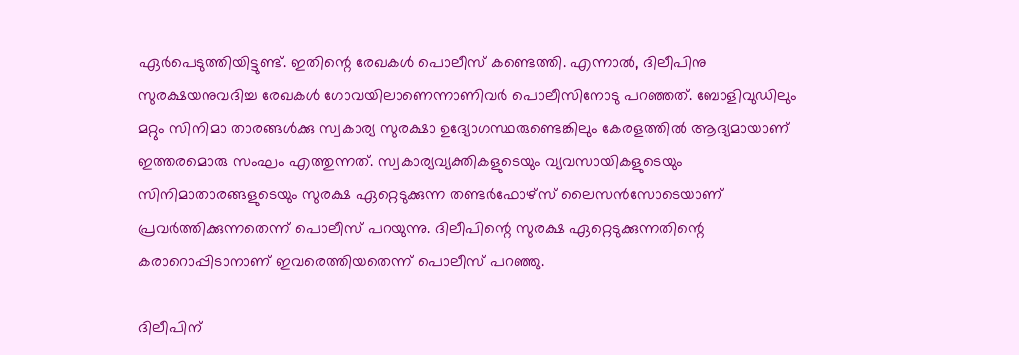ഏര്‍പെടുത്തിയിട്ടുണ്ട്. ഇതിന്റെ രേഖകള്‍ പൊലീസ് കണ്ടെത്തി. എന്നാല്‍, ദിലീപിനു സുരക്ഷയനുവദിച്ച രേഖകള്‍ ഗോവയിലാണെന്നാണിവര്‍ പൊലീസിനോടു പറഞ്ഞത്. ബോളിവുഡിലും മറ്റും സിനിമാ താരങ്ങള്‍ക്കു സ്വകാര്യ സുരക്ഷാ ഉദ്യോഗസ്ഥരുണ്ടെങ്കിലും കേരളത്തില്‍ ആദ്യമായാണ് ഇത്തരമൊരു സംഘം എത്തുന്നത്. സ്വകാര്യവ്യക്തികളുടെയും വ്യവസായികളുടെയും സിനിമാതാരങ്ങളുടെയും സുരക്ഷ ഏറ്റെടുക്കുന്ന തണ്ടര്‍ഫോഴ്‌സ് ലൈസന്‍സോടെയാണ് പ്രവര്‍ത്തിക്കുന്നതെന്ന് പൊലീസ് പറയുന്നു. ദിലീപിന്റെ സുരക്ഷ ഏറ്റെടുക്കുന്നതിന്റെ കരാറൊപ്പിടാനാണ് ഇവരെത്തിയതെന്ന് പൊലീസ് പറഞ്ഞു.

ദിലീപിന്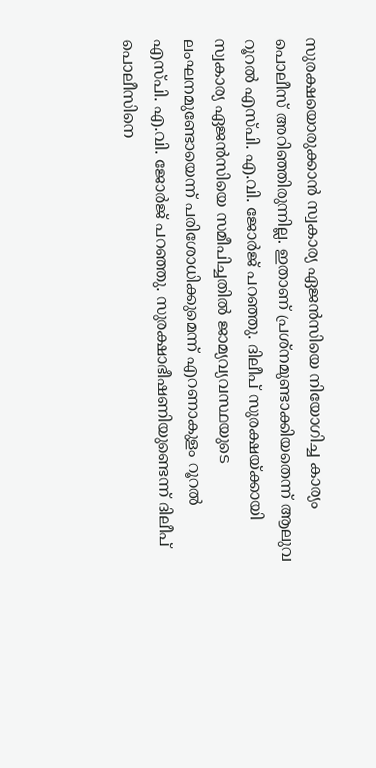സുരക്ഷയൊരുക്കാന്‍ സ്വകാര്യ ഏജന്‍സിയെ നിയോഗിച്ച കാര്യം പൊലീസ് അറിഞ്ഞിരുന്നില്ല. ഇതാണ് പ്രശ്‌നമുണ്ടാക്കിയതെന്ന് ആലുവ റൂറല്‍ എസ്പി. എ.വി. ജോര്‍ജ് പറഞ്ഞു. ദിലീപ് സുരക്ഷയ്ക്കായി സ്വകാര്യ ഏജന്‍സിയെ സമീപിച്ചതില്‍ ജാമ്യവ്യവസ്ഥയുടെ ലംഘനമുണ്ടോയെന്ന് പരിശോധിക്കുമെന്ന് എറണാകുളം റൂറല്‍ എസ്പി. എ.വി. ജോര്‍ജ് പറഞ്ഞു. സുരക്ഷാഭീഷണിയുണ്ടെന്ന് ദിലീപ് പൊലീസിനെ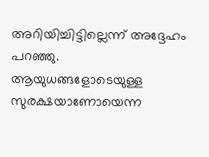അറിയിച്ചിട്ടില്ലെന്ന് അദ്ദേഹം പറഞ്ഞു. ആയുധങ്ങളോടെയുള്ള സുരക്ഷയാണോയെന്ന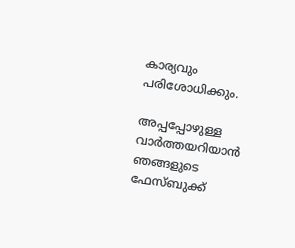കാര്യവും പരിശോധിക്കും.

അപ്പപ്പോഴുള്ള വാര്‍ത്തയറിയാന്‍ ഞങ്ങളുടെ ഫേസ്‌ബുക്ക്‌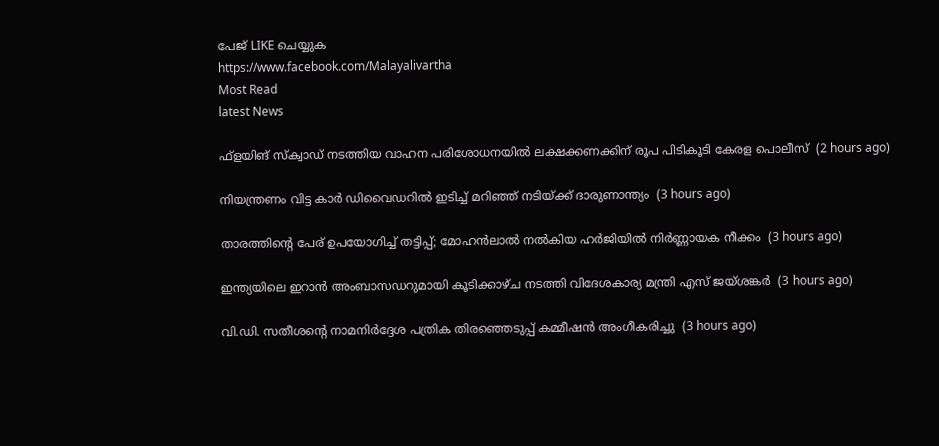പേജ് LIKE ചെയ്യുക
https://www.facebook.com/Malayalivartha
Most Read
latest News

ഫ്‌ളയിങ് സ്‌ക്വാഡ് നടത്തിയ വാഹന പരിശോധനയില്‍ ലക്ഷക്കണക്കിന് രൂപ പിടികൂടി കേരള പൊലീസ്  (2 hours ago)

നിയന്ത്രണം വിട്ട കാര്‍ ഡിവൈഡറില്‍ ഇടിച്ച് മറിഞ്ഞ് നടിയ്ക്ക് ദാരുണാന്ത്യം  (3 hours ago)

താരത്തിന്റെ പേര് ഉപയോഗിച്ച് തട്ടിപ്പ്; മോഹന്‍ലാല്‍ നല്‍കിയ ഹര്‍ജിയില്‍ നിര്‍ണ്ണായക നീക്കം  (3 hours ago)

ഇന്ത്യയിലെ ഇറാന്‍ അംബാസഡറുമായി കൂടിക്കാഴ്ച നടത്തി വിദേശകാര്യ മന്ത്രി എസ് ജയ്ശങ്കര്‍  (3 hours ago)

വി.ഡി. സതീശന്റെ നാമനിര്‍ദ്ദേശ പത്രിക തിരഞ്ഞെടുപ്പ് കമ്മീഷന്‍ അംഗീകരിച്ചു  (3 hours ago)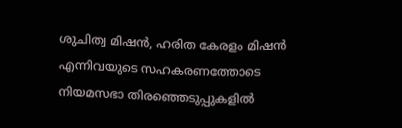ശുചിത്വ മിഷൻ, ഹരിത കേരളം മിഷൻ എന്നിവയുടെ സഹകരണത്തോടെ നിയമസഭാ തിരഞ്ഞെടുപ്പുകളിൽ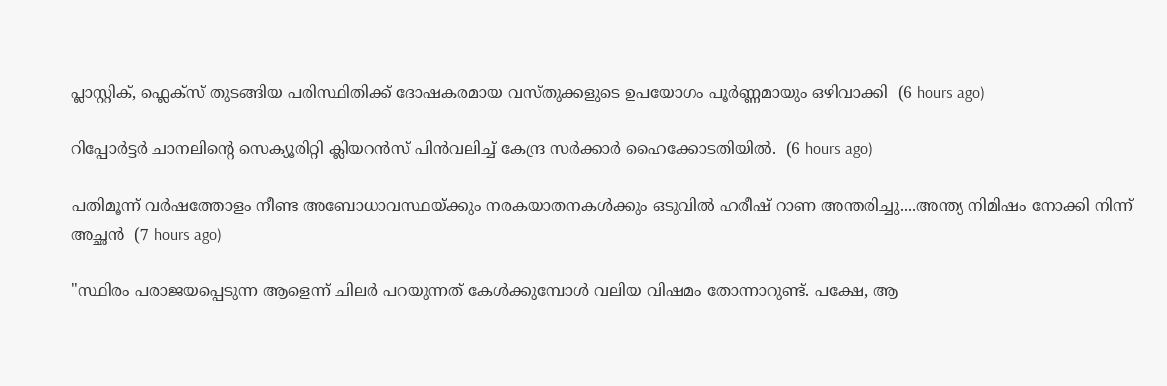പ്ലാസ്റ്റിക്, ഫ്ലെക്സ് തുടങ്ങിയ പരിസ്ഥിതിക്ക് ദോഷകരമായ വസ്തുക്കളുടെ ഉപയോഗം പൂർണ്ണമായും ഒഴിവാക്കി  (6 hours ago)

റിപ്പോർട്ടർ ചാനലിന്‍റെ സെക്യൂരിറ്റി ക്ലിയറൻസ് പിൻവലിച്ച് കേന്ദ്ര സർക്കാർ ഹൈക്കോടതിയിൽ.  (6 hours ago)

പതിമൂന്ന് വർഷത്തോളം നീണ്ട അബോധാവസ്ഥയ്ക്കും നരകയാതനകൾക്കും ഒടുവിൽ ഹരീഷ് റാണ അന്തരിച്ചു....അന്ത്യ നിമിഷം നോക്കി നിന്ന് അച്ഛൻ  (7 hours ago)

"സ്ഥിരം പരാജയപ്പെടുന്ന ആളെന്ന് ചിലർ പറയുന്നത് കേൾക്കുമ്പോൾ വലിയ വിഷമം തോന്നാറുണ്ട്. പക്ഷേ, ആ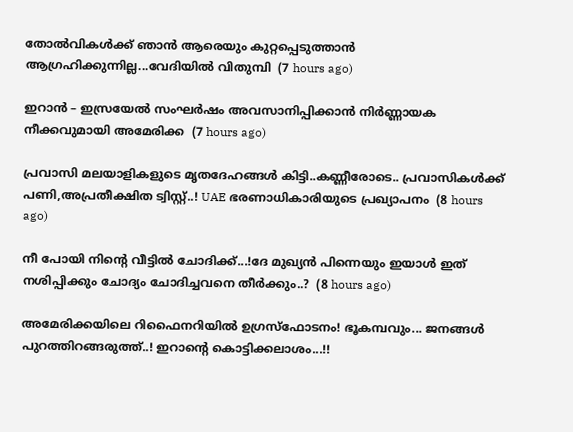തോൽവികൾക്ക് ഞാൻ ആരെയും കുറ്റപ്പെടുത്താൻ ആഗ്രഹിക്കുന്നില്ല...വേദിയിൽ വിതുമ്പി  (7 hours ago)

ഇറാൻ – ഇസ്രയേൽ സംഘർഷം അവസാനിപ്പിക്കാൻ നിർണ്ണായക നീക്കവുമായി അമേരിക്ക  (7 hours ago)

പ്രവാസി മലയാളികളുടെ മൃതദേഹങ്ങൾ കിട്ടി..കണ്ണീരോടെ.. പ്രവാസികൾക്ക് പണി,അപ്രതീക്ഷിത ട്വിസ്റ്റ്..! UAE ഭരണാധികാരിയുടെ പ്രഖ്യാപനം  (8 hours ago)

നീ പോയി നിന്റെ വീട്ടിൽ ചോദിക്ക്...!ദേ മുഖ്യൻ പിന്നെയും ഇയാൾ ഇത് നശിപ്പിക്കും ചോദ്യം ചോദിച്ചവനെ തീർക്കും..?  (8 hours ago)

അമേരിക്കയിലെ റിഫൈനറിയില്‍ ഉഗ്രസ്‌ഫോടനം! ഭൂകമ്പവും... ജനങ്ങള്‍ പുറത്തിറങ്ങരുത്ത്..! ഇറാന്റെ കൊട്ടിക്കലാശം...!!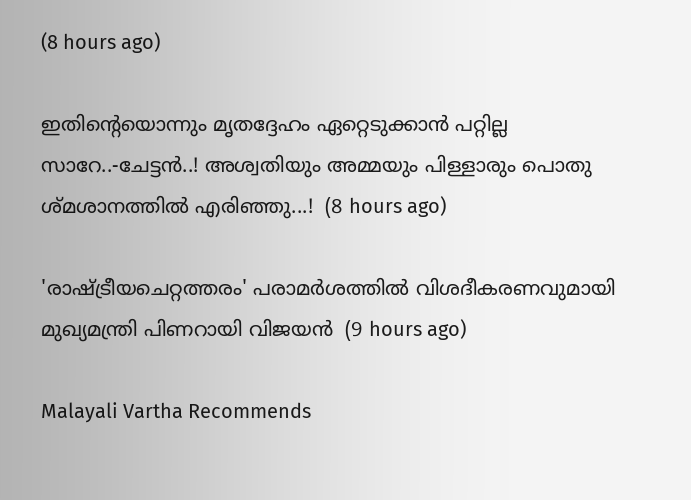(8 hours ago)

ഇതിന്റെയൊന്നും മൃതദ്ദേഹം ഏറ്റെടുക്കാൻ പറ്റില്ല സാറേ..-ചേട്ടൻ..! അശ്വതിയും അമ്മയും പിള്ളാരും പൊതു ശ്മശാനത്തിൽ എരിഞ്ഞു...!  (8 hours ago)

'രാഷ്ട്രീയചെറ്റത്തരം' പരാമര്‍ശത്തില്‍ വിശദീകരണവുമായി മുഖ്യമന്ത്രി പിണറായി വിജയന്‍  (9 hours ago)

Malayali Vartha Recommends